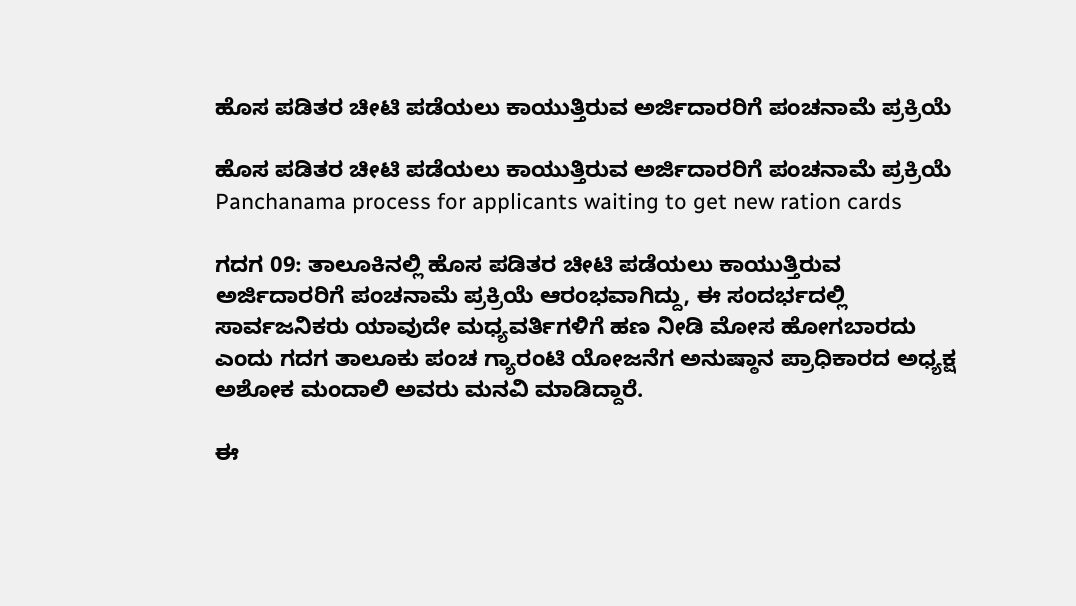ಹೊಸ ಪಡಿತರ ಚೀಟಿ ಪಡೆಯಲು ಕಾಯುತ್ತಿರುವ ಅರ್ಜಿದಾರರಿಗೆ ಪಂಚನಾಮೆ ಪ್ರಕ್ರಿಯೆ

ಹೊಸ ಪಡಿತರ ಚೀಟಿ ಪಡೆಯಲು ಕಾಯುತ್ತಿರುವ ಅರ್ಜಿದಾರರಿಗೆ ಪಂಚನಾಮೆ ಪ್ರಕ್ರಿಯೆ  Panchanama process for applicants waiting to get new ration cards

ಗದಗ 09: ತಾಲೂಕಿನಲ್ಲಿ ಹೊಸ ಪಡಿತರ ಚೀಟಿ ಪಡೆಯಲು ಕಾಯುತ್ತಿರುವ ಅರ್ಜಿದಾರರಿಗೆ ಪಂಚನಾಮೆ ಪ್ರಕ್ರಿಯೆ ಆರಂಭವಾಗಿದ್ದು, ಈ ಸಂದರ್ಭದಲ್ಲಿ ಸಾರ್ವಜನಿಕರು ಯಾವುದೇ ಮಧ್ಯವರ್ತಿಗಳಿಗೆ ಹಣ ನೀಡಿ ಮೋಸ ಹೋಗಬಾರದು ಎಂದು ಗದಗ ತಾಲೂಕು ಪಂಚ ಗ್ಯಾರಂಟಿ ಯೋಜನೆಗ ಅನುಷ್ಠಾನ ಪ್ರಾಧಿಕಾರದ ಅಧ್ಯಕ್ಷ ಅಶೋಕ ಮಂದಾಲಿ ಅವರು ಮನವಿ ಮಾಡಿದ್ದಾರೆ.

ಈ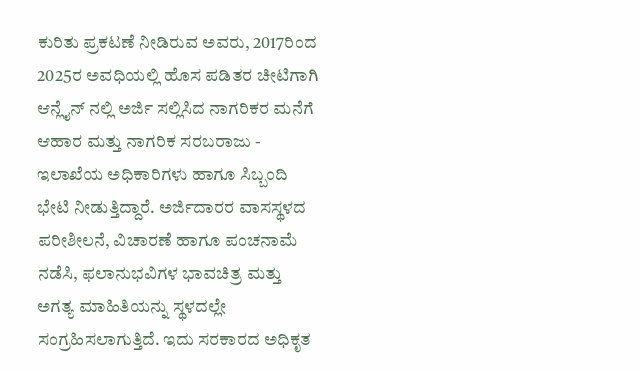ಕುರಿತು ಪ್ರಕಟಣೆ ನೀಡಿರುವ ಅವರು, 2017ರಿಂದ 2025ರ ಅವಧಿಯಲ್ಲಿ ಹೊಸ ಪಡಿತರ ಚೀಟಿಗಾಗಿ ಆನ್ಲೈನ್ ನಲ್ಲಿ ಅರ್ಜಿ ಸಲ್ಲಿಸಿದ ನಾಗರಿಕರ ಮನೆಗೆ ಆಹಾರ ಮತ್ತು ನಾಗರಿಕ ಸರಬರಾಜು - ಇಲಾಖೆಯ ಅಧಿಕಾರಿಗಳು ಹಾಗೂ ಸಿಬ್ಬಂದಿ ಭೇಟಿ ನೀಡುತ್ತಿದ್ದಾರೆ. ಅರ್ಜಿದಾರರ ವಾಸಸ್ಥಳದ ಪರೀಶೀಲನೆ, ವಿಚಾರಣೆ ಹಾಗೂ ಪಂಚನಾಮೆ ನಡೆಸಿ, ಫಲಾನುಭವಿಗಳ ಭಾವಚಿತ್ರ ಮತ್ತು ಅಗತ್ಯ ಮಾಹಿತಿಯನ್ನು ಸ್ಥಳದಲ್ಲೇ ಸಂಗ್ರಹಿಸಲಾಗುತ್ತಿದೆ. ಇದು ಸರಕಾರದ ಅಧಿಕೃತ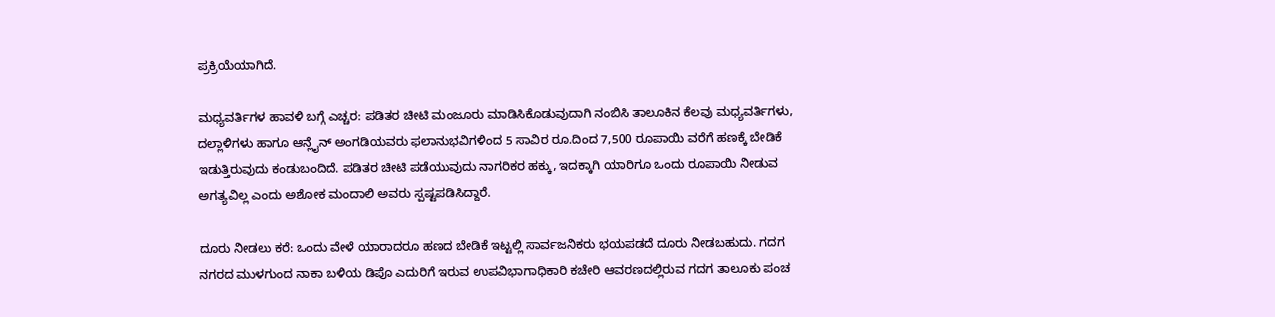ಪ್ರಕ್ರಿಯೆಯಾಗಿದೆ.

ಮಧ್ಯವರ್ತಿಗಳ ಹಾವಳಿ ಬಗ್ಗೆ ಎಚ್ಚರ: ಪಡಿತರ ಚೀಟಿ ಮಂಜೂರು ಮಾಡಿಸಿಕೊಡುವುದಾಗಿ ನಂಬಿಸಿ ತಾಲೂಕಿನ ಕೆಲವು ಮಧ್ಯವರ್ತಿಗಳು, ದಲ್ಲಾಳಿಗಳು ಹಾಗೂ ಆನ್ಲೈನ್ ಅಂಗಡಿಯವರು ಫಲಾನುಭವಿಗಳಿಂದ 5 ಸಾವಿರ ರೂ.ದಿಂದ 7,500 ರೂಪಾಯಿ ವರೆಗೆ ಹಣಕ್ಕೆ ಬೇಡಿಕೆ ಇಡುತ್ತಿರುವುದು ಕಂಡುಬಂದಿದೆ. ಪಡಿತರ ಚೀಟಿ ಪಡೆಯುವುದು ನಾಗರಿಕರ ಹಕ್ಕು, ಇದಕ್ಕಾಗಿ ಯಾರಿಗೂ ಒಂದು ರೂಪಾಯಿ ನೀಡುವ ಅಗತ್ಯವಿಲ್ಲ ಎಂದು ಅಶೋಕ ಮಂದಾಲಿ ಅವರು ಸ್ಪಷ್ಟಪಡಿಸಿದ್ದಾರೆ.

ದೂರು ನೀಡಲು ಕರೆ: ಒಂದು ವೇಳೆ ಯಾರಾದರೂ ಹಣದ ಬೇಡಿಕೆ ಇಟ್ಟಲ್ಲಿ ಸಾರ್ವಜನಿಕರು ಭಯಪಡದೆ ದೂರು ನೀಡಬಹುದು. ಗದಗ ನಗರದ ಮುಳಗುಂದ ನಾಕಾ ಬಳಿಯ ಡಿಪೊ ಎದುರಿಗೆ ಇರುವ ಉಪವಿಭಾಗಾಧಿಕಾರಿ ಕಚೇರಿ ಆವರಣದಲ್ಲಿರುವ ಗದಗ ತಾಲೂಕು ಪಂಚ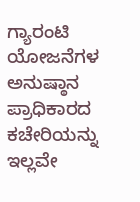ಗ್ಯಾರಂಟಿ ಯೋಜನೆಗಳ ಅನುಷ್ಠಾನ ಪ್ರಾಧಿಕಾರದ ಕಚೇರಿಯನ್ನು ಇಲ್ಲವೇ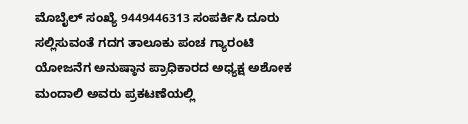ಮೊಬೈಲ್ ಸಂಖ್ಯೆ 9449446313 ಸಂಪರ್ಕಿಸಿ ದೂರು ಸಲ್ಲಿಸುವಂತೆ ಗದಗ ತಾಲೂಕು ಪಂಚ ಗ್ಯಾರಂಟಿ ಯೋಜನೆಗ ಅನುಷ್ಠಾನ ಪ್ರಾಧಿಕಾರದ ಅಧ್ಯಕ್ಷ ಅಶೋಕ ಮಂದಾಲಿ ಅವರು ಪ್ರಕಟಣೆಯಲ್ಲಿ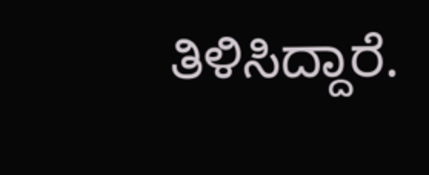ತಿಳಿಸಿದ್ದಾರೆ.